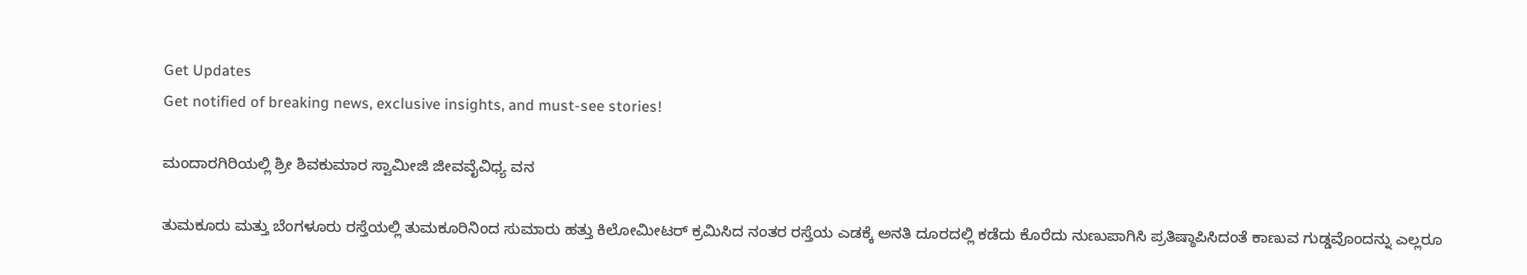Get Updates
Get notified of breaking news, exclusive insights, and must-see stories!

ಮಂದಾರಗಿರಿಯಲ್ಲಿ ಶ್ರೀ ಶಿವಕುಮಾರ ಸ್ವಾಮೀಜಿ ಜೀವವೈವಿಧ್ಯ ವನ

ತುಮಕೂರು ಮತ್ತು ಬೆಂಗಳೂರು ರಸ್ತೆಯಲ್ಲಿ ತುಮಕೂರಿನಿಂದ ಸುಮಾರು ಹತ್ತು ಕಿಲೋಮೀಟರ್ ಕ್ರಮಿಸಿದ ನಂತರ ರಸ್ತೆಯ ಎಡಕ್ಕೆ ಅನತಿ ದೂರದಲ್ಲಿ ಕಡೆದು ಕೊರೆದು ನುಣುಪಾಗಿಸಿ ಪ್ರತಿಷ್ಠಾಪಿಸಿದಂತೆ ಕಾಣುವ ಗುಡ್ಡವೊಂದನ್ನು ಎಲ್ಲರೂ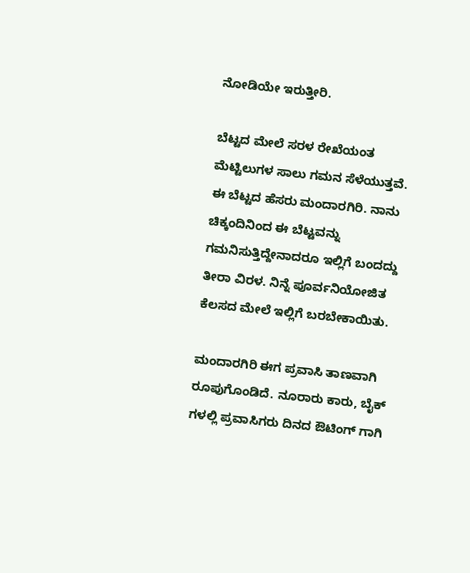ನೋಡಿಯೇ ಇರುತ್ತೀರಿ.

ಬೆಟ್ಟದ ಮೇಲೆ ಸರಳ ರೇಖೆಯಂತ ಮೆಟ್ಟಿಲುಗಳ ಸಾಲು ಗಮನ ಸೆಳೆಯುತ್ತವೆ. ಈ ಬೆಟ್ಟದ ಹೆಸರು ಮಂದಾರಗಿರಿ. ನಾನು ಚಿಕ್ಕಂದಿನಿಂದ ಈ ಬೆಟ್ಟವನ್ನು ಗಮನಿಸುತ್ತಿದ್ದೇನಾದರೂ ಇಲ್ಲಿಗೆ ಬಂದದ್ದು ತೀರಾ ವಿರಳ. ನಿನ್ನೆ ಪೂರ್ವನಿಯೋಜಿತ ಕೆಲಸದ ಮೇಲೆ ಇಲ್ಲಿಗೆ ಬರಬೇಕಾಯಿತು.

ಮಂದಾರಗಿರಿ ಈಗ ಪ್ರವಾಸಿ ತಾಣವಾಗಿ ರೂಪುಗೊಂಡಿದೆ. ನೂರಾರು ಕಾರು, ಬೈಕ್ ಗಳಲ್ಲಿ ಪ್ರವಾಸಿಗರು ದಿನದ ಔಟಿಂಗ್ ಗಾಗಿ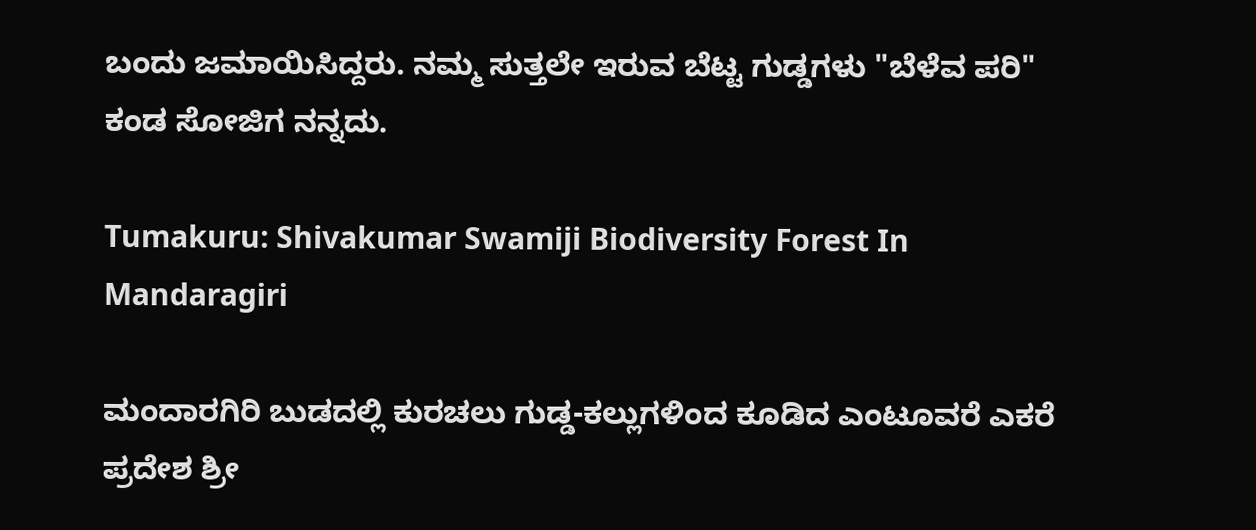ಬಂದು ಜಮಾಯಿಸಿದ್ದರು. ನಮ್ಮ ಸುತ್ತಲೇ ಇರುವ ಬೆಟ್ಟ ಗುಡ್ಡಗಳು "ಬೆಳೆವ ಪರಿ" ಕಂಡ ಸೋಜಿಗ ನನ್ನದು.

Tumakuru: Shivakumar Swamiji Biodiversity Forest In Mandaragiri

ಮಂದಾರಗಿರಿ ಬುಡದಲ್ಲಿ ಕುರಚಲು ಗುಡ್ಡ-ಕಲ್ಲುಗಳಿಂದ ಕೂಡಿದ ಎಂಟೂವರೆ ಎಕರೆ ಪ್ರದೇಶ ಶ್ರೀ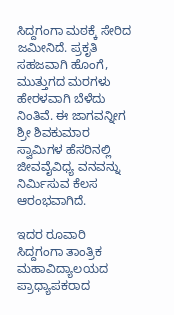ಸಿದ್ದಗಂಗಾ ಮಠಕ್ಕೆ ಸೇರಿದ ಜಮೀನಿದೆ. ಪ್ರಕೃತಿ ಸಹಜವಾಗಿ ಹೊಂಗೆ, ಮುತ್ತುಗದ ಮರಗಳು ಹೇರಳವಾಗಿ ಬೆಳೆದು ನಿಂತಿವೆ. ಈ ಜಾಗವನ್ನೀಗ ಶ್ರೀ ಶಿವಕುಮಾರ ಸ್ವಾಮಿಗಳ ಹೆಸರಿನಲ್ಲಿ ಜೀವವೈವಿಧ್ಯ ವನವನ್ನು ನಿರ್ಮಿಸುವ ಕೆಲಸ ಆರಂಭವಾಗಿದೆ.

ಇದರ ರೂವಾರಿ ಸಿದ್ದಗಂಗಾ ತಾಂತ್ರಿಕ ಮಹಾವಿದ್ಯಾಲಯದ ಪ್ರಾಧ್ಯಾಪಕರಾದ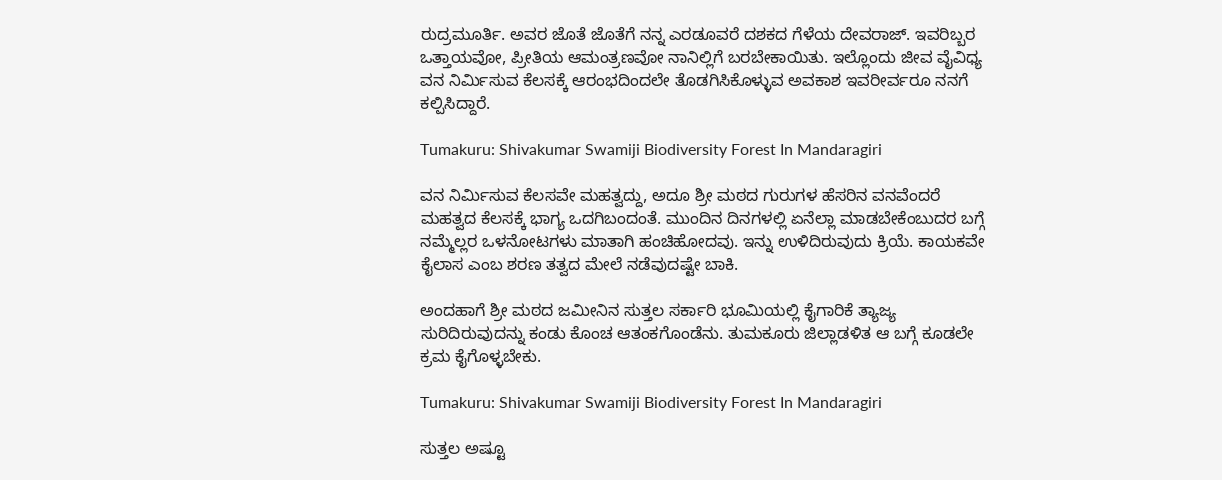ರುದ್ರಮೂರ್ತಿ. ಅವರ ಜೊತೆ ಜೊತೆಗೆ ನನ್ನ ಎರಡೂವರೆ ದಶಕದ ಗೆಳೆಯ ದೇವರಾಜ್. ಇವರಿಬ್ಬರ ಒತ್ತಾಯವೋ, ಪ್ರೀತಿಯ ಆಮಂತ್ರಣವೋ ನಾನಿಲ್ಲಿಗೆ ಬರಬೇಕಾಯಿತು. ಇಲ್ಲೊಂದು ಜೀವ ವೈವಿಧ್ಯ ವನ ನಿರ್ಮಿಸುವ ಕೆಲಸಕ್ಕೆ ಆರಂಭದಿಂದಲೇ ತೊಡಗಿಸಿಕೊಳ್ಳುವ ಅವಕಾಶ ಇವರೀರ್ವರೂ ನನಗೆ ಕಲ್ಪಿಸಿದ್ದಾರೆ.

Tumakuru: Shivakumar Swamiji Biodiversity Forest In Mandaragiri

ವನ ನಿರ್ಮಿಸುವ ಕೆಲಸವೇ ಮಹತ್ವದ್ದು, ಅದೂ ಶ್ರೀ ಮಠದ ಗುರುಗಳ ಹೆಸರಿನ ವನವೆಂದರೆ ಮಹತ್ವದ ಕೆಲಸಕ್ಕೆ ಭಾಗ್ಯ ಒದಗಿಬಂದಂತೆ. ಮುಂದಿನ ದಿನಗಳಲ್ಲಿ ಏನೆಲ್ಲಾ ಮಾಡಬೇಕೆಂಬುದರ ಬಗ್ಗೆ ನಮ್ಮೆಲ್ಲರ ಒಳನೋಟಗಳು ಮಾತಾಗಿ ಹಂಚಿಹೋದವು. ಇನ್ನು ಉಳಿದಿರುವುದು ಕ್ರಿಯೆ. ಕಾಯಕವೇ ಕೈಲಾಸ ಎಂಬ ಶರಣ ತತ್ವದ ಮೇಲೆ ನಡೆವುದಷ್ಟೇ ಬಾಕಿ.

ಅಂದಹಾಗೆ ಶ್ರೀ ಮಠದ ಜಮೀನಿನ ಸುತ್ತಲ ಸರ್ಕಾರಿ ಭೂಮಿಯಲ್ಲಿ ಕೈಗಾರಿಕೆ ತ್ಯಾಜ್ಯ ಸುರಿದಿರುವುದನ್ನು ಕಂಡು ಕೊಂಚ ಆತಂಕಗೊಂಡೆನು. ತುಮಕೂರು ಜಿಲ್ಲಾಡಳಿತ ಆ ಬಗ್ಗೆ ಕೂಡಲೇ ಕ್ರಮ ಕೈಗೊಳ್ಳಬೇಕು.

Tumakuru: Shivakumar Swamiji Biodiversity Forest In Mandaragiri

ಸುತ್ತಲ ಅಷ್ಟೂ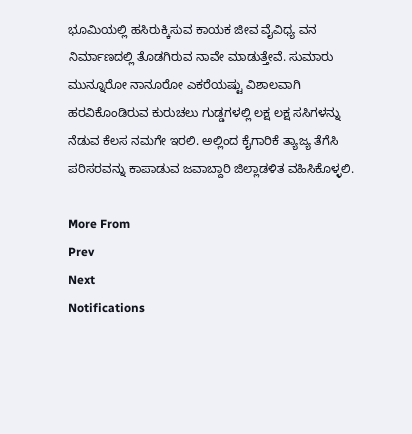ಭೂಮಿಯಲ್ಲಿ ಹಸಿರುಕ್ಕಿಸುವ ಕಾಯಕ ಜೀವ ವೈವಿಧ್ಯ ವನ ನಿರ್ಮಾಣದಲ್ಲಿ ತೊಡಗಿರುವ ನಾವೇ ಮಾಡುತ್ತೇವೆ. ಸುಮಾರು ಮುನ್ನೂರೋ ನಾನೂರೋ ಎಕರೆಯಷ್ಟು ವಿಶಾಲವಾಗಿ ಹರವಿಕೊಂಡಿರುವ ಕುರುಚಲು ಗುಡ್ಡಗಳಲ್ಲಿ ಲಕ್ಷ ಲಕ್ಷ ಸಸಿಗಳನ್ನು ನೆಡುವ ಕೆಲಸ ನಮಗೇ ಇರಲಿ. ಅಲ್ಲಿಂದ ಕೈಗಾರಿಕೆ ತ್ಯಾಜ್ಯ ತೆಗೆಸಿ ಪರಿಸರವನ್ನು ಕಾಪಾಡುವ ಜವಾಬ್ದಾರಿ ಜಿಲ್ಲಾಡಳಿತ ವಹಿಸಿಕೊಳ್ಳಲಿ.

More From
Prev
Next
Notifications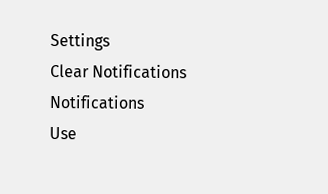Settings
Clear Notifications
Notifications
Use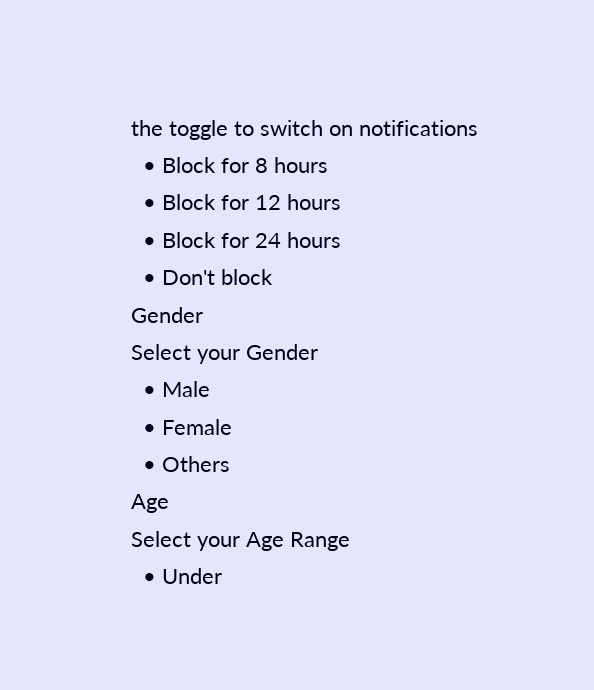the toggle to switch on notifications
  • Block for 8 hours
  • Block for 12 hours
  • Block for 24 hours
  • Don't block
Gender
Select your Gender
  • Male
  • Female
  • Others
Age
Select your Age Range
  • Under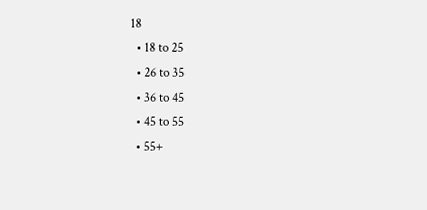18
  • 18 to 25
  • 26 to 35
  • 36 to 45
  • 45 to 55
  • 55+